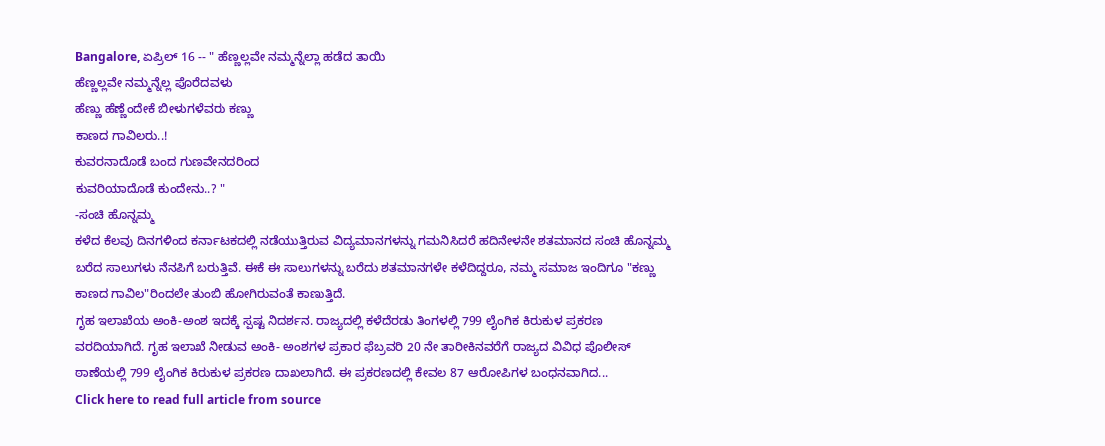Bangalore, ಏಪ್ರಿಲ್ 16 -- " ಹೆಣ್ಣಲ್ಲವೇ ನಮ್ಮನ್ನೆಲ್ಲಾ ಹಡೆದ ತಾಯಿ
ಹೆಣ್ಣಲ್ಲವೇ ನಮ್ಮನ್ನೆಲ್ಲ ಪೊರೆದವಳು
ಹೆಣ್ಣು ಹೆಣ್ಣೆಂದೇಕೆ ಬೀಳುಗಳೆವರು ಕಣ್ಣು
ಕಾಣದ ಗಾವಿಲರು..!
ಕುವರನಾದೊಡೆ ಬಂದ ಗುಣವೇನದರಿಂದ
ಕುವರಿಯಾದೊಡೆ ಕುಂದೇನು..? "
-ಸಂಚಿ ಹೊನ್ನಮ್ಮ
ಕಳೆದ ಕೆಲವು ದಿನಗಳಿಂದ ಕರ್ನಾಟಕದಲ್ಲಿ ನಡೆಯುತ್ತಿರುವ ವಿದ್ಯಮಾನಗಳನ್ನು ಗಮನಿಸಿದರೆ ಹದಿನೇಳನೇ ಶತಮಾನದ ಸಂಚಿ ಹೊನ್ನಮ್ಮ ಬರೆದ ಸಾಲುಗಳು ನೆನಪಿಗೆ ಬರುತ್ತಿವೆ. ಈಕೆ ಈ ಸಾಲುಗಳನ್ನು ಬರೆದು ಶತಮಾನಗಳೇ ಕಳೆದಿದ್ದರೂ, ನಮ್ಮ ಸಮಾಜ ಇಂದಿಗೂ "ಕಣ್ಣು ಕಾಣದ ಗಾವಿಲ"ರಿಂದಲೇ ತುಂಬಿ ಹೋಗಿರುವಂತೆ ಕಾಣುತ್ತಿದೆ.
ಗೃಹ ಇಲಾಖೆಯ ಅಂಕಿ-ಅಂಶ ಇದಕ್ಕೆ ಸ್ಪಷ್ಟ ನಿದರ್ಶನ. ರಾಜ್ಯದಲ್ಲಿ ಕಳೆದೆರಡು ತಿಂಗಳಲ್ಲಿ 799 ಲೈಂಗಿಕ ಕಿರುಕುಳ ಪ್ರಕರಣ ವರದಿಯಾಗಿದೆ. ಗೃಹ ಇಲಾಖೆ ನೀಡುವ ಅಂಕಿ- ಅಂಶಗಳ ಪ್ರಕಾರ ಫೆಬ್ರವರಿ 20 ನೇ ತಾರೀಕಿನವರೆಗೆ ರಾಜ್ಯದ ವಿವಿಧ ಪೊಲೀಸ್ ಠಾಣೆಯಲ್ಲಿ 799 ಲೈಂಗಿಕ ಕಿರುಕುಳ ಪ್ರಕರಣ ದಾಖಲಾಗಿದೆ. ಈ ಪ್ರಕರಣದಲ್ಲಿ ಕೇವಲ 87 ಆರೋಪಿಗಳ ಬಂಧನವಾಗಿದ...
Click here to read full article from source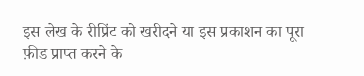इस लेख के रीप्रिंट को खरीदने या इस प्रकाशन का पूरा फ़ीड प्राप्त करने के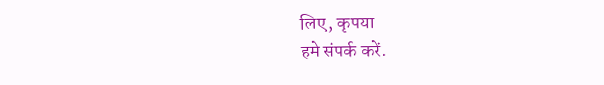लिए, कृपया
हमे संपर्क करें.